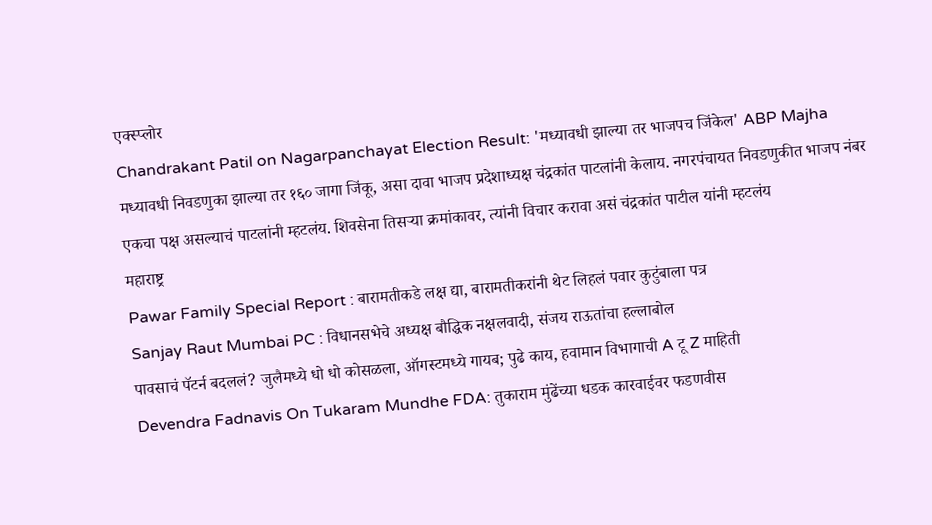एक्स्प्लोर
Chandrakant Patil on Nagarpanchayat Election Result: 'मध्यावधी झाल्या तर भाजपच जिंकेल' ABP Majha
मध्यावधी निवडणुका झाल्या तर १६० जागा जिंकू, असा दावा भाजप प्रदेशाध्यक्ष चंद्रकांत पाटलांनी केलाय. नगरपंचायत निवडणुकीत भाजप नंबर एकचा पक्ष असल्याचं पाटलांनी म्हटलंय. शिवसेना तिसऱ्या क्रमांकावर, त्यांनी विचार करावा असं चंद्रकांत पाटील यांनी म्हटलंय
महाराष्ट्र
Pawar Family Special Report : बारामतीकडे लक्ष द्या, बारामतीकरांनी थेट लिहलं पवार कुटुंबाला पत्र
Sanjay Raut Mumbai PC : विधानसभेचे अध्यक्ष बौद्धिक नक्षलवादी, संजय राऊतांचा हल्लाबोल
पावसाचं पॅटर्न बदललं? जुलैमध्ये धो धो कोसळला, ऑगस्टमध्ये गायब; पुढे काय, हवामान विभागाची A टू Z माहिती
Devendra Fadnavis On Tukaram Mundhe FDA: तुकाराम मुंढेंच्या धडक कारवाईवर फडणवीस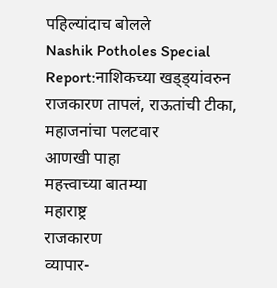पहिल्यांदाच बोलले
Nashik Potholes Special Report:नाशिकच्या खड्ड्यांवरुन राजकारण तापलं, राऊतांची टीका, महाजनांचा पलटवार
आणखी पाहा
महत्त्वाच्या बातम्या
महाराष्ट्र
राजकारण
व्यापार-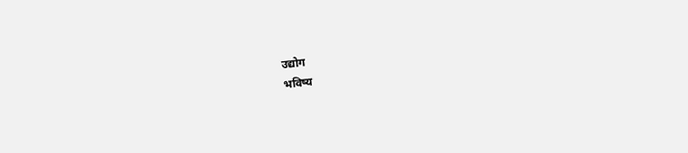उद्योग
भविष्य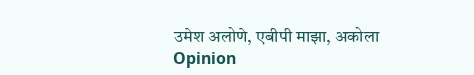उमेश अलोणे, एबीपी माझा, अकोला
Opinion